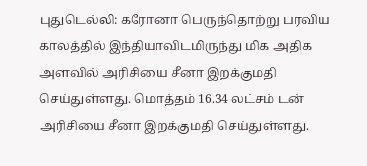புதுடெல்லி: கரோனா பெருந்தொற்று பரவிய காலத்தில் இந்தியாவிடமிருந்து மிக அதிக அளவில் அரிசியை சீனா இறக்குமதி செய்துள்ளது. மொத்தம் 16.34 லட்சம் டன் அரிசியை சீனா இறக்குமதி செய்துள்ளது.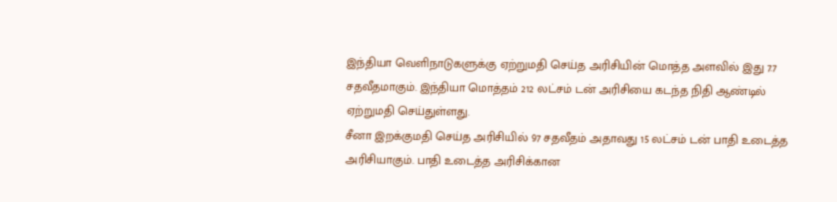இந்தியா வெளிநாடுகளுக்கு ஏற்றுமதி செய்த அரிசியின் மொத்த அளவில் இது 7.7 சதவீதமாகும். இந்தியா மொத்தம் 212 லட்சம் டன் அரிசியை கடந்த நிதி ஆண்டில் ஏற்றுமதி செய்துள்ளது.
சீனா இறக்குமதி செய்த அரிசியில் 97 சதவீதம் அதாவது 15 லட்சம் டன் பாதி உடைத்த அரிசியாகும். பாதி உடைத்த அரிசிக்கான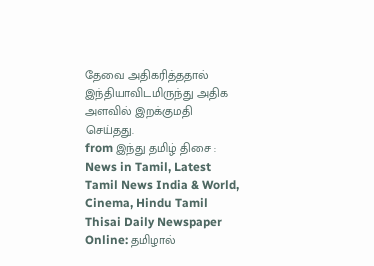தேவை அதிகரித்ததால் இந்தியாவிடமிருந்து அதிக அளவில் இறக்குமதி செய்தது.
from இந்து தமிழ் திசை : News in Tamil, Latest Tamil News India & World, Cinema, Hindu Tamil Thisai Daily Newspaper Online: தமிழால்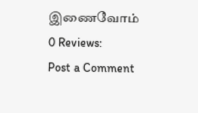இணைவோம்
0 Reviews:
Post a Comment